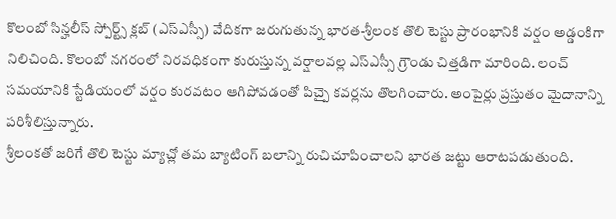కొలంబో సిన్హలీస్ స్పోర్ట్స్ క్లబ్ (ఎస్ఎస్సీ) వేదికగా జరుగుతున్న భారత-శ్రీలంక తొలి టెస్టు ప్రారంభానికి వర్షం అడ్డంకిగా నిలిచింది. కొలంబో నగరంలో నిరవధికంగా కురుస్తున్న వర్షాలవల్ల ఎస్ఎస్సీ గ్రౌండు చిత్తడిగా మారింది. లంచ్ సమయానికి స్టేడియంలో వర్షం కురవటం ఆగిపోవడంతో పిచ్పై కవర్లను తొలగించారు. అంపైర్లు ప్రస్తుతం మైదానాన్ని పరిశీలిస్తున్నారు.
శ్రీలంకతో జరిగే తొలి టెస్టు మ్యాచ్లో తమ బ్యాటింగ్ బలాన్ని రుచిచూపించాలని భారత జట్టు ఆరాటపడుతుంది.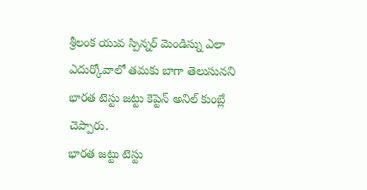శ్రీలంక యువ స్పిన్నర్ మెండిస్ను ఎలా ఎదుర్కోవాలో తమకు బాగా తెలుసునని భారత టెస్టు జట్టు కెప్టెన్ అనిల్ కుంబ్లే చెప్పారు.
భారత జట్టు టెస్టు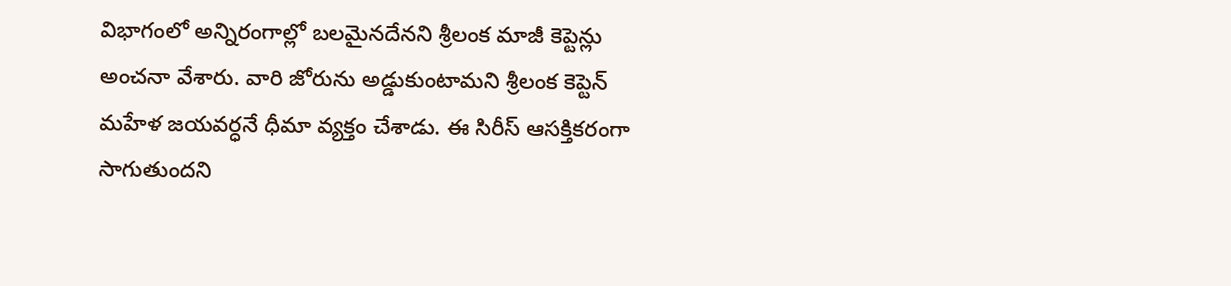విభాగంలో అన్నిరంగాల్లో బలమైనదేనని శ్రీలంక మాజీ కెప్టెన్లు అంచనా వేశారు. వారి జోరును అడ్డుకుంటామని శ్రీలంక కెప్టెన్ మహేళ జయవర్ధనే ధీమా వ్యక్తం చేశాడు. ఈ సిరీస్ ఆసక్తికరంగా సాగుతుందని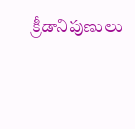క్రీడానిపుణులు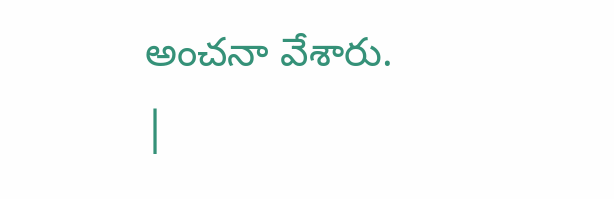అంచనా వేశారు.
|